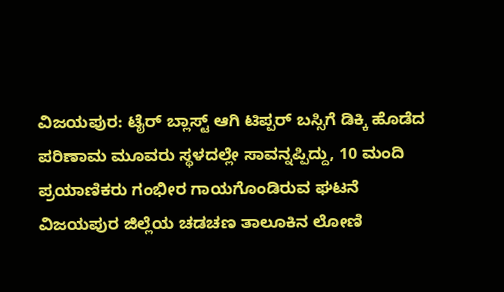ವಿಜಯಪುರ: ಟೈರ್ ಬ್ಲಾಸ್ಟ್ ಆಗಿ ಟಿಪ್ಪರ್ ಬಸ್ಸಿಗೆ ಡಿಕ್ಕಿ ಹೊಡೆದ ಪರಿಣಾಮ ಮೂವರು ಸ್ಥಳದಲ್ಲೇ ಸಾವನ್ನಪ್ಪಿದ್ದು, 10 ಮಂದಿ ಪ್ರಯಾಣಿಕರು ಗಂಭೀರ ಗಾಯಗೊಂಡಿರುವ ಘಟನೆ ವಿಜಯಪುರ ಜಿಲ್ಲೆಯ ಚಡಚಣ ತಾಲೂಕಿನ ಲೋಣಿ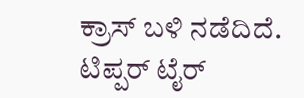ಕ್ರಾಸ್ ಬಳಿ ನಡೆದಿದೆ.
ಟಿಪ್ಪರ್ ಟೈರ್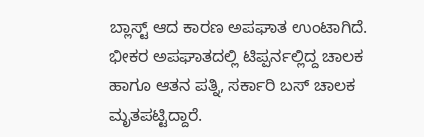ಬ್ಲಾಸ್ಟ್ ಆದ ಕಾರಣ ಅಪಘಾತ ಉಂಟಾಗಿದೆ. ಭೀಕರ ಅಪಘಾತದಲ್ಲಿ ಟಿಪ್ಪರ್ನಲ್ಲಿದ್ದ ಚಾಲಕ ಹಾಗೂ ಆತನ ಪತ್ನಿ, ಸರ್ಕಾರಿ ಬಸ್ ಚಾಲಕ ಮೃತಪಟ್ಟಿದ್ದಾರೆ.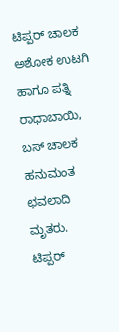ಟಿಪ್ಪರ್ ಚಾಲಕ ಅಶೋಕ ಉಟಗಿ ಹಾಗೂ ಪತ್ನಿ ರಾಧಾಬಾಯಿ, ಬಸ್ ಚಾಲಕ ಹನುಮಂತ ಛವಲಾದಿ ಮೃತರು.
ಟಿಪ್ಪರ್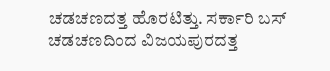ಚಡಚಣದತ್ತ ಹೊರಟಿತ್ತು. ಸರ್ಕಾರಿ ಬಸ್ ಚಡಚಣದಿಂದ ವಿಜಯಪುರದತ್ತ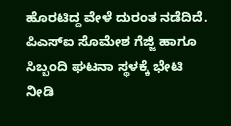ಹೊರಟಿದ್ದ ವೇಳೆ ದುರಂತ ನಡೆದಿದೆ. ಪಿಎಸ್ಐ ಸೊಮೇಶ ಗೆಜ್ಜಿ ಹಾಗೂ ಸಿಬ್ಬಂದಿ ಘಟನಾ ಸ್ಥಳಕ್ಕೆ ಭೇಟಿ ನೀಡಿ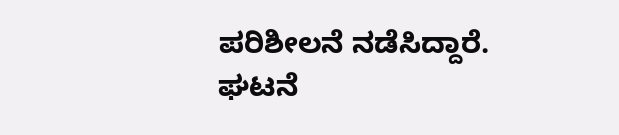ಪರಿಶೀಲನೆ ನಡೆಸಿದ್ದಾರೆ. ಘಟನೆ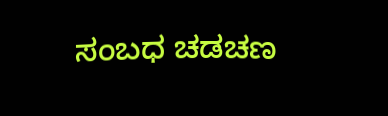ಸಂಬಧ ಚಡಚಣ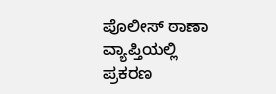ಪೊಲೀಸ್ ಠಾಣಾ ವ್ಯಾಪ್ತಿಯಲ್ಲಿ ಪ್ರಕರಣ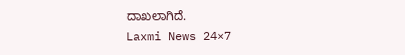ದಾಖಲಾಗಿದೆ.
Laxmi News 24×7